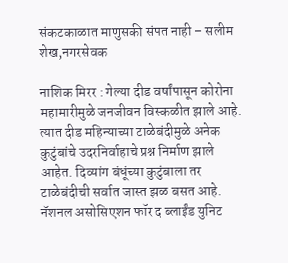संकटकाळात माणुसकी संपत नाही – सलीम शेख,नगरसेवक

नाशिक मिरर : गेल्या दीड वर्षांपासून कोरोना महामारीमुळे जनजीवन विस्कळीत झाले आहे. त्यात दीड महिन्याच्या टाळेबंदीमुळे अनेक कुटुंबांचे उदरनिर्वाहाचे प्रश्न निर्माण झाले आहेत. दिव्यांग बंधूंच्या कुटुंबाला तर टाळेबंदीची सर्वात जास्त झळ बसत आहे. नॅशनल असोसिएशन फॉर द ब्लाईंड युनिट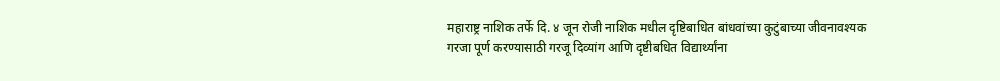महाराष्ट्र नाशिक तर्फे दि. ४ जून रोजी नाशिक मधील दृष्टिबाधित बांधवांच्या कुटुंबाच्या जीवनावश्यक गरजा पूर्ण करण्यासाठी गरजू दिव्यांग आणि दृष्टीबधित विद्यार्थ्यांना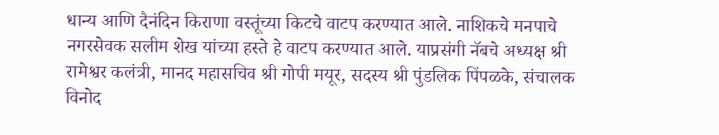धान्य आणि दैनंदिन किराणा वस्तूंच्या किटचे वाटप करण्यात आले. नाशिकचे मनपाचे नगरसेवक सलीम शेख यांच्या हस्ते हे वाटप करण्यात आले. याप्रसंगी नॅबचे अध्यक्ष श्री रामेश्वर कलंत्री, मानद महासचिव श्री गोपी मयूर, सदस्य श्री पुंडलिक पिंपळके, संचालक विनोद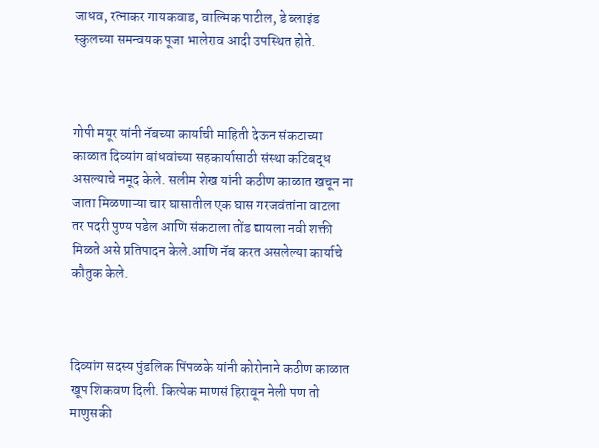जाधव, रत्नाकर गायकवाड, वाल्मिक पाटील, डे ब्लाइंड स्कुलच्या समन्वयक पूजा भालेराव आदी उपस्थित होते.



गोपी मयूर यांनी नॅबच्या कार्याची माहिती देऊन संकटाच्या काळात दिव्यांग बांधवांच्या सहकार्यासाठी संस्था कटिबद्ध असल्याचे नमूद केले. सलीम शेख यांनी कठीण काळात खचून ना जाता मिळणाऱ्या चार घासातील एक घास गरजवंतांना वाटला तर पदरी पुण्य पडेल आणि संकटाला तोंड द्यायला नवी शक्ती मिळते असे प्रतिपादन केले.आणि नॅब करत असलेल्या कार्याचे कौतुक केले.



दिव्यांग सदस्य पुंडलिक पिंपळके यांनी कोरोनाने कठीण काळात खूप शिकवण दिली. कित्येक माणसं हिरावून नेली पण तो माणुसकी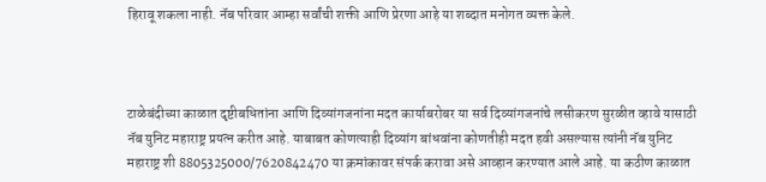हिरावू शकला नाही. नॅब परिवार आम्हा सर्वांची शक्ती आणि प्रेरणा आहे या शब्दात मनोगत व्यक्त केले.



टाळेबंदीच्या काळात दृष्टीबधितांना आणि दिव्यांगजनांना मदत कार्याबरोबर या सर्व दिव्यांगजनांचे लसीकरण सुरळीत व्हावे यासाठी नॅब युनिट महाराष्ट्र प्रयत्न करीत आहे. याबाबत कोणत्याही दिव्यांग बांधवांना कोणतीही मदत हवी असल्यास त्यांनी नॅब युनिट महाराष्ट्र शी 8805325000/7620842470 या क्रमांकावर संपर्क करावा असे आव्हान करण्यात आले आहे. या कठीण काळात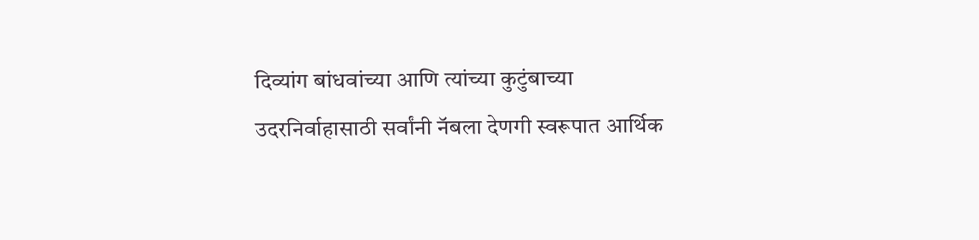दिव्यांग बांधवांच्या आणि त्यांच्या कुटुंबाच्या उदरनिर्वाहासाठी सर्वांनी नॅबला देणगी स्वरूपात आर्थिक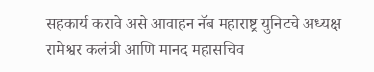सहकार्य करावे असे आवाहन नॅब महाराष्ट्र युनिटचे अध्यक्ष रामेश्वर कलंत्री आणि मानद महासचिव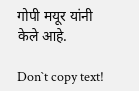गोपी मयूर यांनी केले आहे.

Don`t copy text!